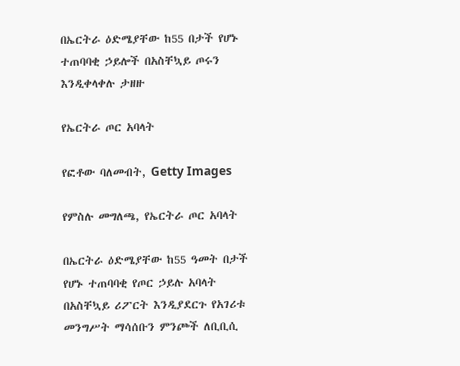በኤርትራ ዕድሜያቸው ከ55 በታች የሆኑ ተጠባባቂ ኃይሎች በአስቸኳይ ጦሩን እንዲቀላቀሉ ታዘዙ

የኤርትራ ጦር አባላት

የፎቶው ባለመብት, Getty Images

የምስሉ መግለጫ, የኤርትራ ጦር አባላት

በኤርትራ ዕድሜያቸው ከ55 ዓመት በታች የሆኑ ተጠባባቂ የጦር ኃይሉ አባላት በአስቸኳይ ሪፖርት እንዲያደርጉ የአገሪቱ መንግሥት ማሳሰቡን ምንጮች ለቢቢሲ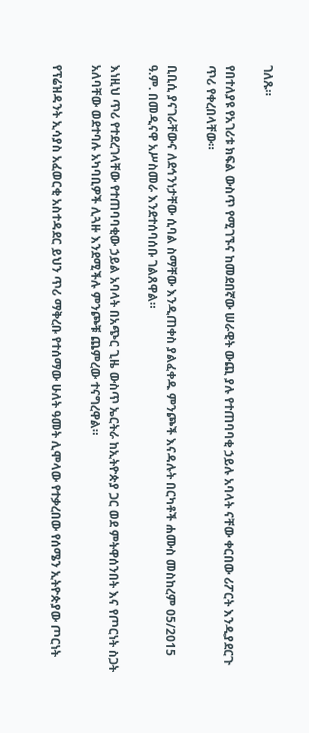ገለጹ።

የበተለያዩ የአገሪቱ ክፍል ውስጥ የሚገኙና ከመደበኛው ሠራዊት ውጪ ያሉ የተጠባባቂ ኃይሉ አባላት ናቸው ቀርበው ሪፖርት እንዲያደርጉ ጥሪ የቀረበላቸው።

ቢቢሲ ያናገራቸውና ለደኅንነታቸው ሲባል ስማቸው እንዲጠቀስ ያልፈቀዱ ምንጮች እናዳሉት በርካቶች ሐሙስ መስከረም 05/2015 ዓ.ም. በመዲናዋ አሥስመራ እንደተሰባሰቡ ገልጸዋል።

እነዚህ ጥሪ የተደረገላቸው የተጠባባቂው ኃይል አባላት በአጭር ጊዜ ውስጥ ኤርትራ ከኢትዮጵያ ጋር ወደ ምትዋሰንበት እና የጦርነት ስጋት አለባቸው ወደተባሉ አካባቢዎች ሊጓዙ እንደሚችሉ ምንጮቹ ጨምረው ተናግረዋል።

የፕሬዝዳንት ኢሳያስ አፈወርቂ አስተዳደር ይህን ጥሪ ማቅረቡ የተሰማው ሁለት ዓመት ሊሞላው የተቃረበው የሰሜን ኢትዮጵያው ጦርነት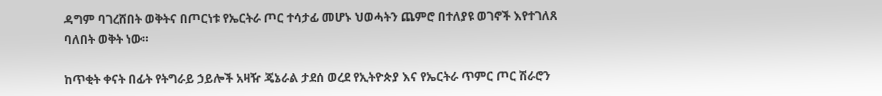ዳግም ባገረሸበት ወቅትና በጦርነቱ የኤርትራ ጦር ተሳታፊ መሆኑ ህወሓትን ጨምሮ በተለያዩ ወገኖች እየተገለጸ ባለበት ወቅት ነው።

ከጥቂት ቀናት በፊት የትግራይ ኃይሎች አዛዥ ጄኔራል ታደሰ ወረደ የኢትዮጵያ እና የኤርትራ ጥምር ጦር ሽራሮን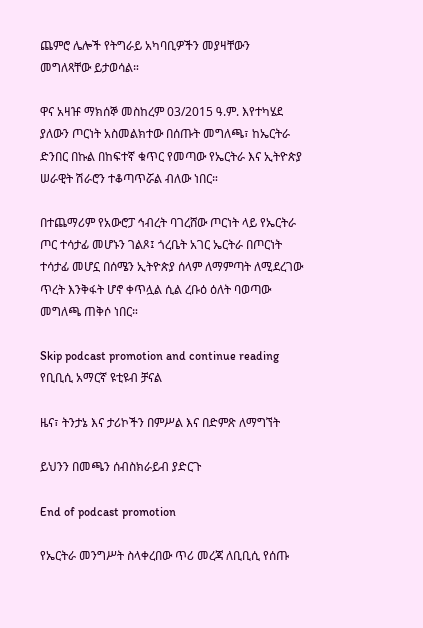ጨምሮ ሌሎች የትግራይ አካባቢዎችን መያዛቸውን መግለጻቸው ይታወሳል።

ዋና አዛዡ ማክሰኞ መስከረም 03/2015 ዓ.ም. እየተካሄደ ያለውን ጦርነት አስመልክተው በሰጡት መግለጫ፣ ከኤርትራ ድንበር በኩል በከፍተኛ ቁጥር የመጣው የኤርትራ እና ኢትዮጵያ ሠራዊት ሽራሮን ተቆጣጥሯል ብለው ነበር።

በተጨማሪም የአውሮፓ ኅብረት ባገረሸው ጦርነት ላይ የኤርትራ ጦር ተሳታፊ መሆኑን ገልጾ፤ ጎረቤት አገር ኤርትራ በጦርነት ተሳታፊ መሆኗ በሰሜን ኢትዮጵያ ሰላም ለማምጣት ለሚደረገው ጥረት እንቅፋት ሆኖ ቀጥሏል ሲል ረቡዕ ዕለት ባወጣው መግለጫ ጠቅሶ ነበር።

Skip podcast promotion and continue reading
የቢቢሲ አማርኛ ዩቲዩብ ቻናል

ዜና፣ ትንታኔ እና ታሪኮችን በምሥል እና በድምጽ ለማግኘት

ይህንን በመጫን ሰብስክራይብ ያድርጉ

End of podcast promotion

የኤርትራ መንግሥት ስላቀረበው ጥሪ መረጃ ለቢቢሲ የሰጡ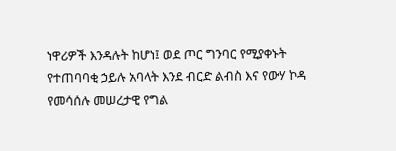ነዋሪዎች እንዳሉት ከሆነ፤ ወደ ጦር ግንባር የሚያቀኑት የተጠባባቂ ኃይሉ አባላት እንደ ብርድ ልብስ እና የውሃ ኮዳ የመሳሰሉ መሠረታዊ የግል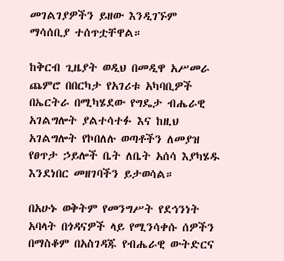መገልገያዎችን ይዘው እንዲገኙም ማሳሰቢያ ተሰጥቷቸዋል።

ከቅርብ ጊዜያት ወዲህ በመዲዋ አሥመራ ጨምሮ በበርካታ የአገሪቱ አካባቢዎች በኤርትራ በሚካሄደው የግዴታ ብሔራዊ አገልግሎት ያልተሳተፉ እና ከዚህ አገልግሎት የኮበለሉ ወጣቶችን ለመያዝ የፀጥታ ኃይሎች ቤት ለቤት አሰሳ እያካሄዱ እንደነበር መዘገባችን ይታወሳል።

በአሁኑ ወቅትም የመንግሥት የደኅንነት አባላት በጎዳናዎች ላይ የሚንሳቀሱ ሰዎችን በማስቆም በአስገዳጁ የብሔራዊ ውትድርና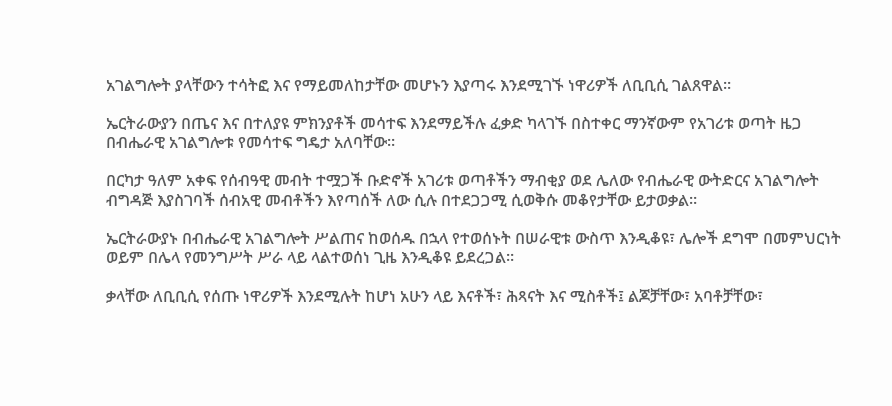አገልግሎት ያላቸውን ተሳትፎ እና የማይመለከታቸው መሆኑን እያጣሩ እንደሚገኙ ነዋሪዎች ለቢቢሲ ገልጸዋል።

ኤርትራውያን በጤና እና በተለያዩ ምክንያቶች መሳተፍ እንደማይችሉ ፈቃድ ካላገኙ በስተቀር ማንኛውም የአገሪቱ ወጣት ዜጋ በብሔራዊ አገልግሎቱ የመሳተፍ ግዴታ አለባቸው።

በርካታ ዓለም አቀፍ የሰብዓዊ መብት ተሟጋች ቡድኖች አገሪቱ ወጣቶችን ማብቂያ ወደ ሌለው የብሔራዊ ውትድርና አገልግሎት ብግዳጅ እያስገባች ሰብአዊ መብቶችን እየጣሰች ለው ሲሉ በተደጋጋሚ ሲወቅሱ መቆየታቸው ይታወቃል።

ኤርትራውያኑ በብሔራዊ አገልግሎት ሥልጠና ከወሰዱ በኋላ የተወሰኑት በሠራዊቱ ውስጥ እንዲቆዩ፣ ሌሎች ደግሞ በመምህርነት ወይም በሌላ የመንግሥት ሥራ ላይ ላልተወሰነ ጊዜ እንዲቆዩ ይደረጋል።

ቃላቸው ለቢቢሲ የሰጡ ነዋሪዎች እንደሚሉት ከሆነ አሁን ላይ እናቶች፣ ሕጻናት እና ሚስቶች፤ ልጆቻቸው፣ አባቶቻቸው፣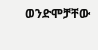ወንድሞቻቸው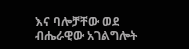እና ባሎቻቸው ወደ ብሔራዊው አገልግሎት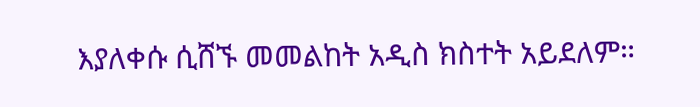እያለቀሱ ሲሸኙ መመልከት አዲስ ክስተት አይደለም።